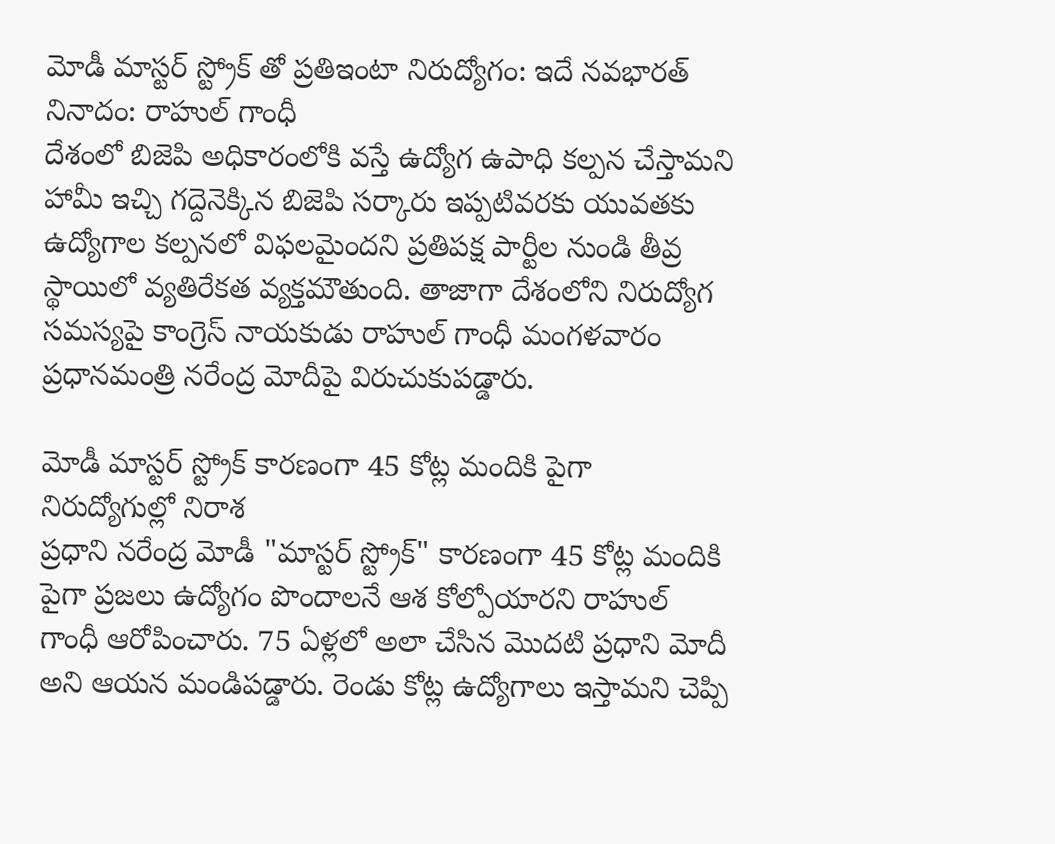మోడీ మాస్టర్ స్ట్రోక్ తో ప్రతిఇంటా నిరుద్యోగం: ఇదే నవభారత్ నినాదం: రాహుల్ గాంధీ
దేశంలో బిజెపి అధికారంలోకి వస్తే ఉద్యోగ ఉపాధి కల్పన చేస్తామని హామీ ఇచ్చి గద్దెనెక్కిన బిజెపి సర్కారు ఇప్పటివరకు యువతకు ఉద్యోగాల కల్పనలో విఫలమైందని ప్రతిపక్ష పార్టీల నుండి తీవ్ర స్థాయిలో వ్యతిరేకత వ్యక్తమౌతుంది. తాజాగా దేశంలోని నిరుద్యోగ సమస్యపై కాంగ్రెస్ నాయకుడు రాహుల్ గాంధీ మంగళవారం ప్రధానమంత్రి నరేంద్ర మోదీపై విరుచుకుపడ్డారు.

మోడీ మాస్టర్ స్ట్రోక్ కారణంగా 45 కోట్ల మందికి పైగా నిరుద్యోగుల్లో నిరాశ
ప్రధాని నరేంద్ర మోడీ "మాస్టర్ స్ట్రోక్" కారణంగా 45 కోట్ల మందికి పైగా ప్రజలు ఉద్యోగం పొందాలనే ఆశ కోల్పోయారని రాహుల్ గాంధీ ఆరోపించారు. 75 ఏళ్లలో అలా చేసిన మొదటి ప్రధాని మోదీ అని ఆయన మండిపడ్డారు. రెండు కోట్ల ఉద్యోగాలు ఇస్తామని చెప్పి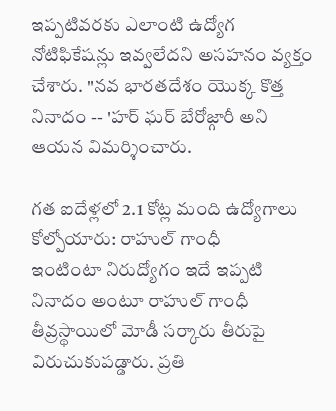ఇప్పటివరకు ఎలాంటి ఉద్యోగ నోటిఫికేషన్లు ఇవ్వలేదని అసహనం వ్యక్తం చేశారు. "నవ భారతదేశం యొక్క కొత్త నినాదం -- 'హర్ ఘర్ బేరోజ్గారీ అని ఆయన విమర్శించారు.

గత ఐదేళ్లలో 2.1 కోట్ల మంది ఉద్యోగాలు కోల్పోయారు: రాహుల్ గాంధీ
ఇంటింటా నిరుద్యోగం ఇదే ఇప్పటి నినాదం అంటూ రాహుల్ గాంధీ తీవ్రస్థాయిలో మోడీ సర్కారు తీరుపై విరుచుకుపడ్డారు. ప్రతి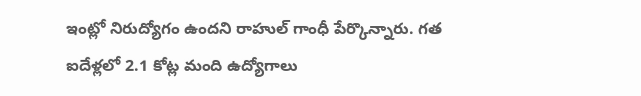ఇంట్లో నిరుద్యోగం ఉందని రాహుల్ గాంధీ పేర్కొన్నారు. గత ఐదేళ్లలో 2.1 కోట్ల మంది ఉద్యోగాలు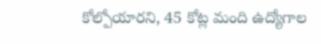కోల్పోయారని, 45 కోట్ల మంది ఉద్యోగాల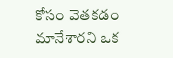కోసం వెతకడం మానేశారని ఒక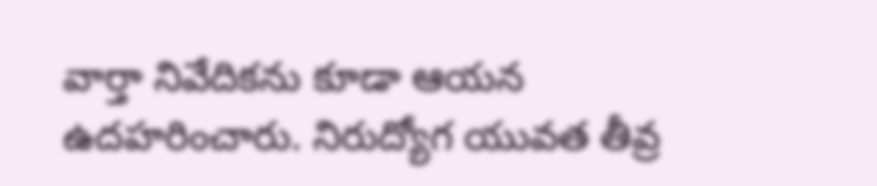వార్తా నివేదికను కూడా ఆయన ఉదహరించారు. నిరుద్యోగ యువత తీవ్ర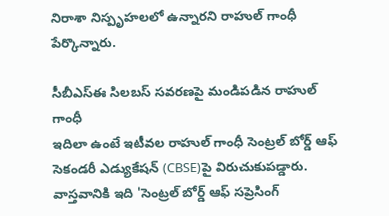నిరాశా నిస్పృహలలో ఉన్నారని రాహుల్ గాంధీ పేర్కొన్నారు.

సీబీఎస్ఈ సిలబస్ సవరణపై మండిపడిన రాహుల్ గాంధీ
ఇదిలా ఉంటే ఇటీవల రాహుల్ గాంధీ సెంట్రల్ బోర్డ్ ఆఫ్ సెకండరీ ఎడ్యుకేషన్ (CBSE)పై విరుచుకుపడ్డారు. వాస్తవానికి ఇది 'సెంట్రల్ బోర్డ్ ఆఫ్ సప్రెసింగ్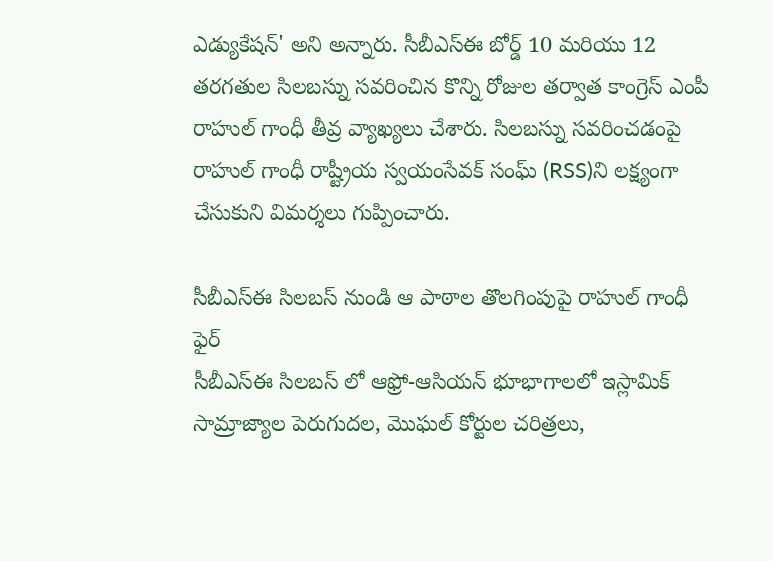ఎడ్యుకేషన్' అని అన్నారు. సీబీఎస్ఈ బోర్డ్ 10 మరియు 12 తరగతుల సిలబస్ను సవరించిన కొన్ని రోజుల తర్వాత కాంగ్రెస్ ఎంపీ రాహుల్ గాంధీ తీవ్ర వ్యాఖ్యలు చేశారు. సిలబస్ను సవరించడంపై రాహుల్ గాంధీ రాష్ట్రీయ స్వయంసేవక్ సంఘ్ (RSS)ని లక్ష్యంగా చేసుకుని విమర్శలు గుప్పించారు.

సీబీఎస్ఈ సిలబస్ నుండి ఆ పాఠాల తొలగింపుపై రాహుల్ గాంధీ ఫైర్
సీబీఎస్ఈ సిలబస్ లో ఆఫ్రో-ఆసియన్ భూభాగాలలో ఇస్లామిక్ సామ్రాజ్యాల పెరుగుదల, మొఘల్ కోర్టుల చరిత్రలు,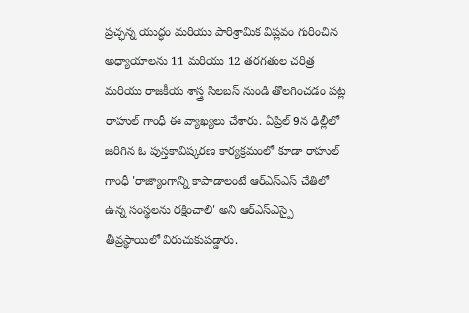ప్రచ్ఛన్న యుద్ధం మరియు పారిశ్రామిక విప్లవం గురించిన అధ్యాయాలను 11 మరియు 12 తరగతుల చరిత్ర మరియు రాజకీయ శాస్త్ర సిలబస్ నుండి తొలగించడం పట్ల రాహుల్ గాంధీ ఈ వ్యాఖ్యలు చేశారు. ఏప్రిల్ 9న ఢిల్లీలో జరిగిన ఓ పుస్తకావిష్కరణ కార్యక్రమంలో కూడా రాహుల్ గాంధీ 'రాజ్యాంగాన్ని కాపాడాలంటే ఆర్ఎస్ఎస్ చేతిలో ఉన్న సంస్థలను రక్షించాలి' అని ఆర్ఎస్ఎస్పై తీవ్రస్థాయిలో విరుచుకుపడ్డారు.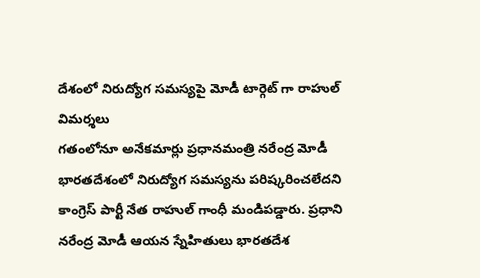దేశంలో నిరుద్యోగ సమస్యపై మోడీ టార్గెట్ గా రాహుల్ విమర్శలు
గతంలోనూ అనేకమార్లు ప్రధానమంత్రి నరేంద్ర మోడీ భారతదేశంలో నిరుద్యోగ సమస్యను పరిష్కరించలేదని కాంగ్రెస్ పార్టీ నేత రాహుల్ గాంధీ మండిపడ్డారు. ప్రధాని నరేంద్ర మోడీ ఆయన స్నేహితులు భారతదేశ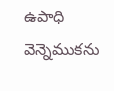ఉపాధి వెన్నెముకను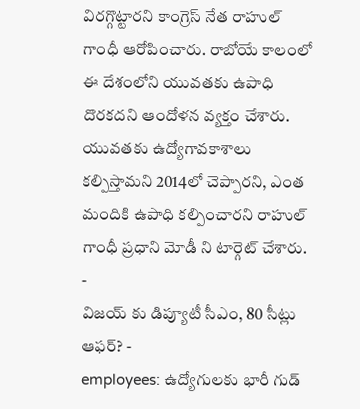విరగ్గొట్టారని కాంగ్రెస్ నేత రాహుల్ గాంధీ ఆరోపించారు. రాబోయే కాలంలో ఈ దేశంలోని యువతకు ఉపాధి దొరకదని ఆందోళన వ్యక్తం చేశారు. యువతకు ఉద్యోగావకాశాలు కల్పిస్తామని 2014లో చెప్పారని, ఎంత మందికి ఉపాధి కల్పించారని రాహుల్ గాంధీ ప్రధాని మోడీ ని టార్గెట్ చేశారు.
-
విజయ్ కు డిప్యూటీ సీఎం, 80 సీట్లు ఆఫర్? -
employees: ఉద్యోగులకు భారీ గుడ్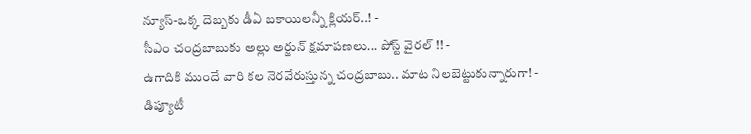న్యూస్-ఒక్క దెబ్బకు డీఏ బకాయిలన్నీ క్లియర్..! -
సీఎం చంద్రబాబుకు అల్లు అర్జున్ క్షమాపణలు... పోస్ట్ వైరల్ !! -
ఉగాదికి ముందే వారి కల నెరవేరుస్తున్న చంద్రబాబు.. మాట నిలబెట్టుకున్నారుగా! -
డిప్యూటీ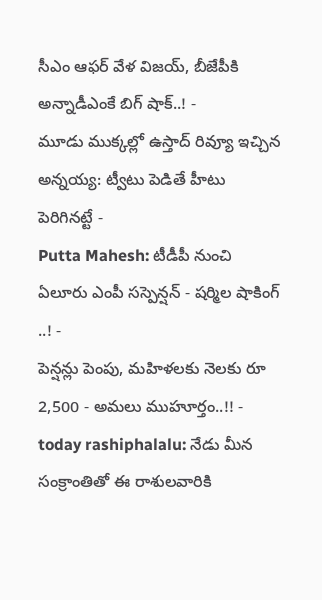సీఎం ఆఫర్ వేళ విజయ్, బీజేపీకి అన్నాడీఎంకే బిగ్ షాక్..! -
మూడు ముక్కల్లో ఉస్తాద్ రివ్యూ ఇచ్చిన అన్నయ్య: ట్వీటు పెడితే హీటు పెరిగినట్టే -
Putta Mahesh: టీడీపీ నుంచి ఏలూరు ఎంపీ సస్పెన్షన్ - షర్మిల షాకింగ్ ..! -
పెన్షన్లు పెంపు, మహిళలకు నెలకు రూ 2,500 - అమలు ముహూర్తం..!! -
today rashiphalalu: నేడు మీన సంక్రాంతితో ఈ రాశులవారికి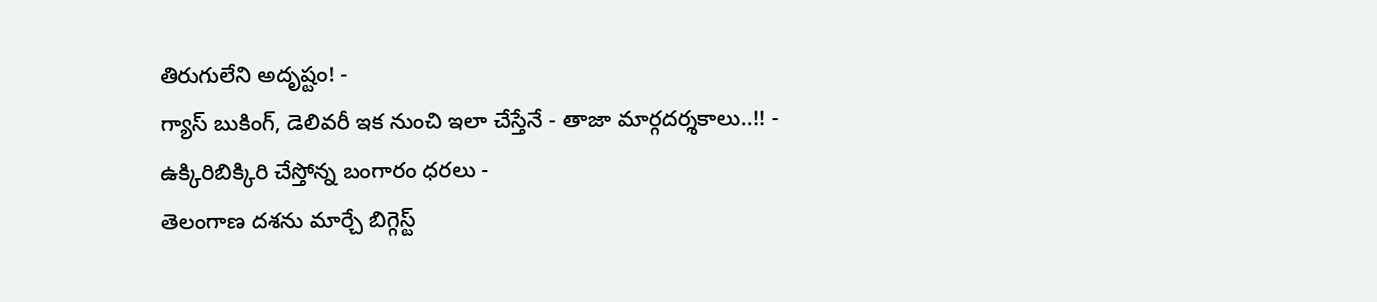తిరుగులేని అదృష్టం! -
గ్యాస్ బుకింగ్, డెలివరీ ఇక నుంచి ఇలా చేస్తేనే - తాజా మార్గదర్శకాలు..!! -
ఉక్కిరిబిక్కిరి చేస్తోన్న బంగారం ధరలు -
తెలంగాణ దశను మార్చే బిగ్గెస్ట్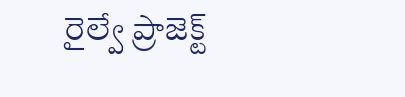రైల్వే ప్రాజెక్ట్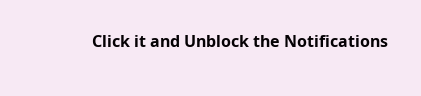Click it and Unblock the Notifications